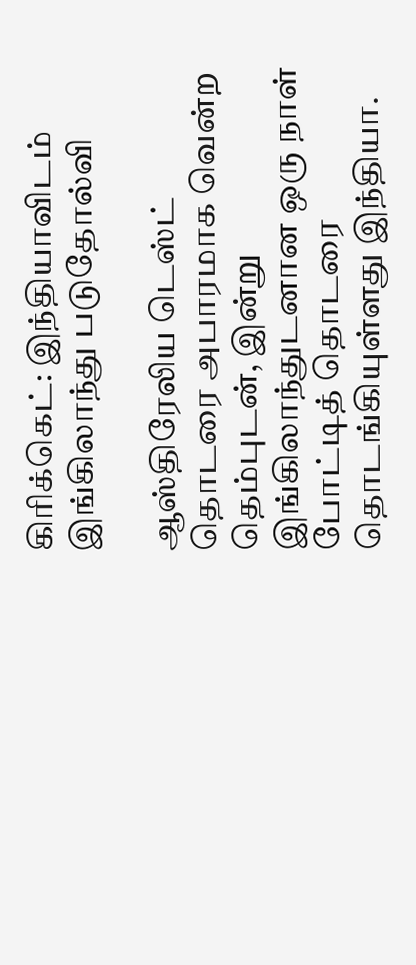கிரிக்கெட்: இந்தியாவிடம் இங்கிலாந்து படுதோல்வி

ஆஸ்திரேலிய டெஸ்ட் தொடரை அபாரமாக வென்ற தெம்புடன், இன்று இங்கிலாந்துடனான ஒரு நாள் போட்டித் தொடரை தொடங்கியுள்ளது இந்தியா.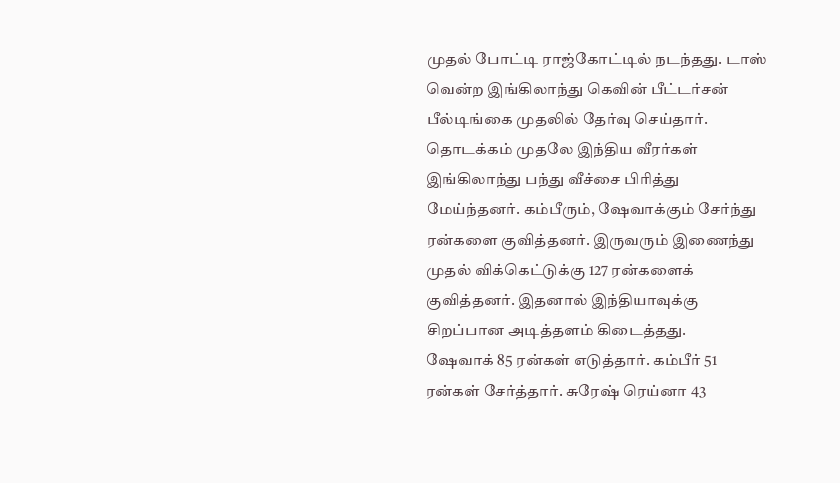முதல் போட்டி ராஜ்கோட்டில் நடந்தது. டாஸ் வென்ற இங்கிலாந்து கெவின் பீட்டர்சன் பீல்டிங்கை முதலில் தேர்வு செய்தார்.
தொடக்கம் முதலே இந்திய வீரர்கள் இங்கிலாந்து பந்து வீச்சை பிரித்து மேய்ந்தனர். கம்பீரும், ஷேவாக்கும் சேர்ந்து ரன்களை குவித்தனர். இருவரும் இணைந்து முதல் விக்கெட்டுக்கு 127 ரன்களைக் குவித்தனர். இதனால் இந்தியாவுக்கு சிறப்பான அடித்தளம் கிடைத்தது.
ஷேவாக் 85 ரன்கள் எடுத்தார். கம்பீர் 51 ரன்கள் சேர்த்தார். சுரேஷ் ரெய்னா 43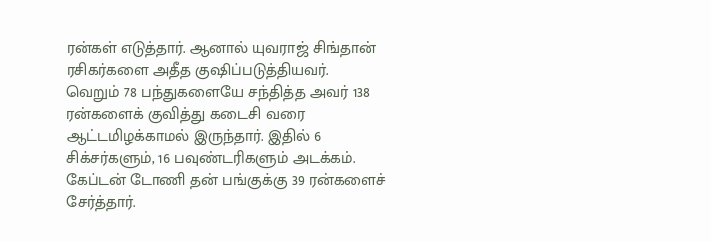ரன்கள் எடுத்தார். ஆனால் யுவராஜ் சிங்தான் ரசிகர்களை அதீத குஷிப்படுத்தியவர்.
வெறும் 78 பந்துகளையே சந்தித்த அவர் 138 ரன்களைக் குவித்து கடைசி வரை ஆட்டமிழக்காமல் இருந்தார். இதில் 6 சிக்சர்களும், 16 பவுண்டரிகளும் அடக்கம்.
கேப்டன் டோணி தன் பங்குக்கு 39 ரன்களைச் சேர்த்தார்.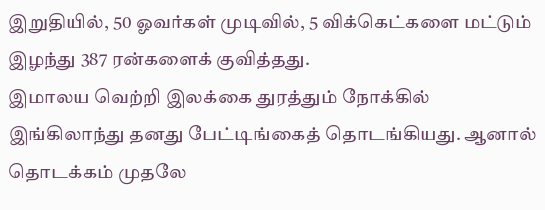இறுதியில், 50 ஓவர்கள் முடிவில், 5 விக்கெட்களை மட்டும் இழந்து 387 ரன்களைக் குவித்தது.
இமாலய வெற்றி இலக்கை துரத்தும் நோக்கில் இங்கிலாந்து தனது பேட்டிங்கைத் தொடங்கியது. ஆனால் தொடக்கம் முதலே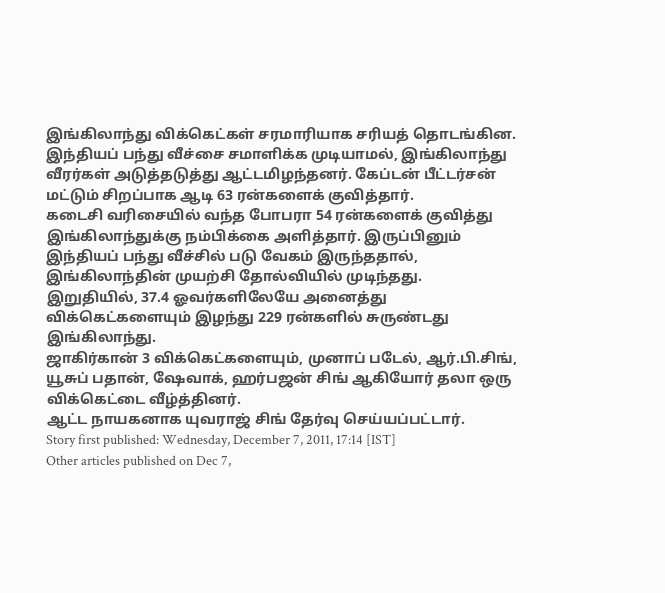இங்கிலாந்து விக்கெட்கள் சரமாரியாக சரியத் தொடங்கின.
இந்தியப் பந்து வீச்சை சமாளிக்க முடியாமல், இங்கிலாந்து வீரர்கள் அடுத்தடுத்து ஆட்டமிழந்தனர். கேப்டன் பீட்டர்சன் மட்டும் சிறப்பாக ஆடி 63 ரன்களைக் குவித்தார்.
கடைசி வரிசையில் வந்த போபரா 54 ரன்களைக் குவித்து இங்கிலாந்துக்கு நம்பிக்கை அளித்தார். இருப்பினும் இந்தியப் பந்து வீச்சில் படு வேகம் இருந்ததால், இங்கிலாந்தின் முயற்சி தோல்வியில் முடிந்தது.
இறுதியில், 37.4 ஓவர்களிலேயே அனைத்து விக்கெட்களையும் இழந்து 229 ரன்களில் சுருண்டது இங்கிலாந்து.
ஜாகிர்கான் 3 விக்கெட்களையும், முனாப் படேல், ஆர்.பி.சிங், யூசுப் பதான், ஷேவாக், ஹர்பஜன் சிங் ஆகியோர் தலா ஒரு விக்கெட்டை வீழ்த்தினர்.
ஆட்ட நாயகனாக யுவராஜ் சிங் தேர்வு செய்யப்பட்டார்.
Story first published: Wednesday, December 7, 2011, 17:14 [IST]
Other articles published on Dec 7,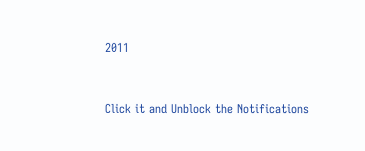2011


Click it and Unblock the Notifications